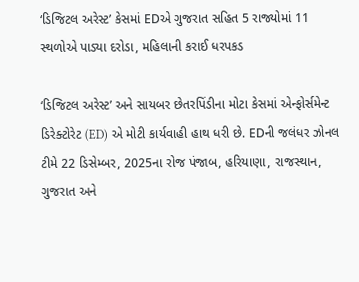‘ડિજિટલ અરેસ્ટ’ કેસમાં EDએ ગુજરાત સહિત 5 રાજ્યોમાં 11 સ્થળોએ પાડ્યા દરોડા, મહિલાની કરાઈ ધરપકડ

‘ડિજિટલ અરેસ્ટ’ અને સાયબર છેતરપિંડીના મોટા કેસમાં એન્ફોર્સમેન્ટ ડિરેક્ટોરેટ (ED) એ મોટી કાર્યવાહી હાથ ધરી છે. EDની જલંધર ઝોનલ ટીમે 22 ડિસેમ્બર, 2025ના રોજ પંજાબ, હરિયાણા, રાજસ્થાન, ગુજરાત અને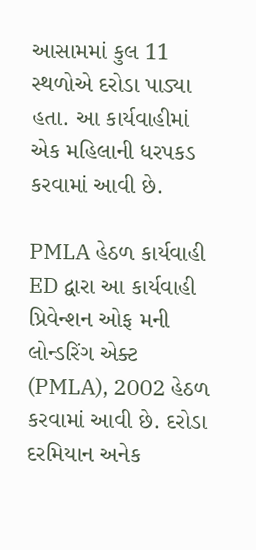આસામમાં કુલ 11 સ્થળોએ દરોડા પાડ્યા હતા. આ કાર્યવાહીમાં એક મહિલાની ધરપકડ કરવામાં આવી છે.

PMLA હેઠળ કાર્યવાહી
ED દ્વારા આ કાર્યવાહી પ્રિવેન્શન ઓફ મની લોન્ડરિંગ એક્ટ (PMLA), 2002 હેઠળ કરવામાં આવી છે. દરોડા દરમિયાન અનેક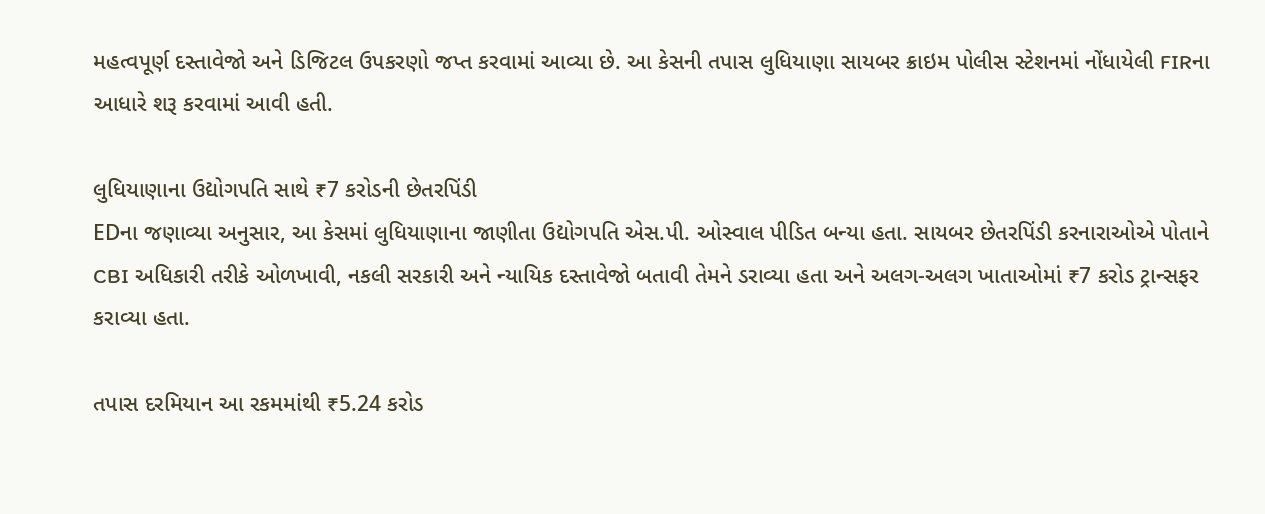મહત્વપૂર્ણ દસ્તાવેજો અને ડિજિટલ ઉપકરણો જપ્ત કરવામાં આવ્યા છે. આ કેસની તપાસ લુધિયાણા સાયબર ક્રાઇમ પોલીસ સ્ટેશનમાં નોંધાયેલી FIRના આધારે શરૂ કરવામાં આવી હતી.

લુધિયાણાના ઉદ્યોગપતિ સાથે ₹7 કરોડની છેતરપિંડી
EDના જણાવ્યા અનુસાર, આ કેસમાં લુધિયાણાના જાણીતા ઉદ્યોગપતિ એસ.પી. ઓસ્વાલ પીડિત બન્યા હતા. સાયબર છેતરપિંડી કરનારાઓએ પોતાને CBI અધિકારી તરીકે ઓળખાવી, નકલી સરકારી અને ન્યાયિક દસ્તાવેજો બતાવી તેમને ડરાવ્યા હતા અને અલગ-અલગ ખાતાઓમાં ₹7 કરોડ ટ્રાન્સફર કરાવ્યા હતા.

તપાસ દરમિયાન આ રકમમાંથી ₹5.24 કરોડ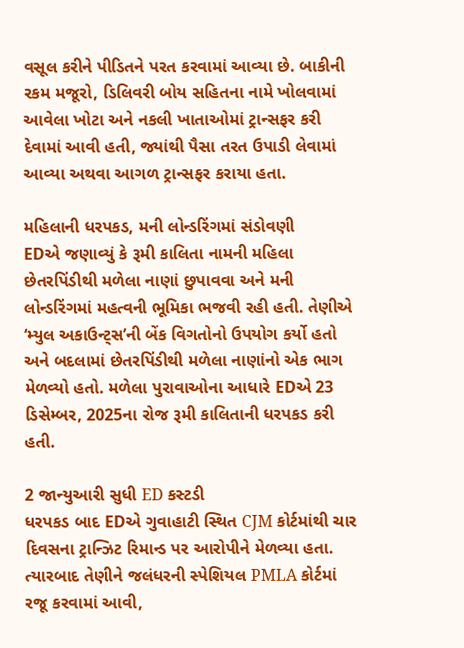વસૂલ કરીને પીડિતને પરત કરવામાં આવ્યા છે. બાકીની રકમ મજૂરો, ડિલિવરી બોય સહિતના નામે ખોલવામાં આવેલા ખોટા અને નકલી ખાતાઓમાં ટ્રાન્સફર કરી દેવામાં આવી હતી, જ્યાંથી પૈસા તરત ઉપાડી લેવામાં આવ્યા અથવા આગળ ટ્રાન્સફર કરાયા હતા.

મહિલાની ધરપકડ, મની લોન્ડરિંગમાં સંડોવણી
EDએ જણાવ્યું કે રૂમી કાલિતા નામની મહિલા છેતરપિંડીથી મળેલા નાણાં છુપાવવા અને મની લોન્ડરિંગમાં મહત્વની ભૂમિકા ભજવી રહી હતી. તેણીએ ‘મ્યુલ અકાઉન્ટ્સ’ની બેંક વિગતોનો ઉપયોગ કર્યો હતો અને બદલામાં છેતરપિંડીથી મળેલા નાણાંનો એક ભાગ મેળવ્યો હતો. મળેલા પુરાવાઓના આધારે EDએ 23 ડિસેમ્બર, 2025ના રોજ રૂમી કાલિતાની ધરપકડ કરી હતી.

2 જાન્યુઆરી સુધી ED કસ્ટડી
ધરપકડ બાદ EDએ ગુવાહાટી સ્થિત CJM કોર્ટમાંથી ચાર દિવસના ટ્રાન્ઝિટ રિમાન્ડ પર આરોપીને મેળવ્યા હતા. ત્યારબાદ તેણીને જલંધરની સ્પેશિયલ PMLA કોર્ટમાં રજૂ કરવામાં આવી,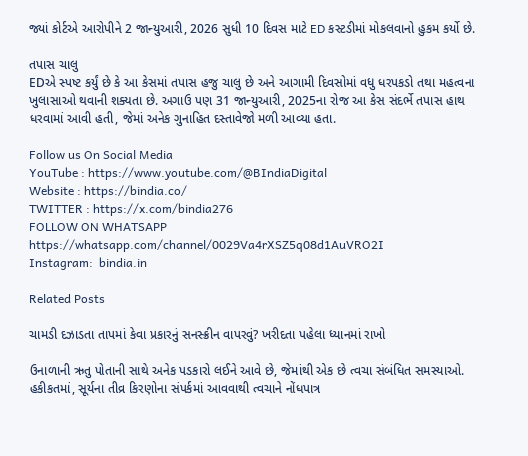જ્યાં કોર્ટએ આરોપીને 2 જાન્યુઆરી, 2026 સુધી 10 દિવસ માટે ED કસ્ટડીમાં મોકલવાનો હુકમ કર્યો છે.

તપાસ ચાલુ
EDએ સ્પષ્ટ કર્યું છે કે આ કેસમાં તપાસ હજુ ચાલુ છે અને આગામી દિવસોમાં વધુ ધરપકડો તથા મહત્વના ખુલાસાઓ થવાની શક્યતા છે. અગાઉ પણ 31 જાન્યુઆરી, 2025ના રોજ આ કેસ સંદર્ભે તપાસ હાથ ધરવામાં આવી હતી, જેમાં અનેક ગુનાહિત દસ્તાવેજો મળી આવ્યા હતા.

Follow us On Social Media
YouTube : https://www.youtube.com/@BIndiaDigital
Website : https://bindia.co/
TWITTER : https://x.com/bindia276
FOLLOW ON WHATSAPP  https://whatsapp.com/channel/0029Va4rXSZ5q08d1AuVRO2I
Instagram:  bindia.in

Related Posts

ચામડી દઝાડતા તાપમાં કેવા પ્રકારનું સનસ્ક્રીન વાપરવું? ખરીદતા પહેલા ધ્યાનમાં રાખો

ઉનાળાની ઋતુ પોતાની સાથે અનેક પડકારો લઈને આવે છે, જેમાંથી એક છે ત્વચા સંબંધિત સમસ્યાઓ. હકીકતમાં, સૂર્યના તીવ્ર કિરણોના સંપર્કમાં આવવાથી ત્વચાને નોંધપાત્ર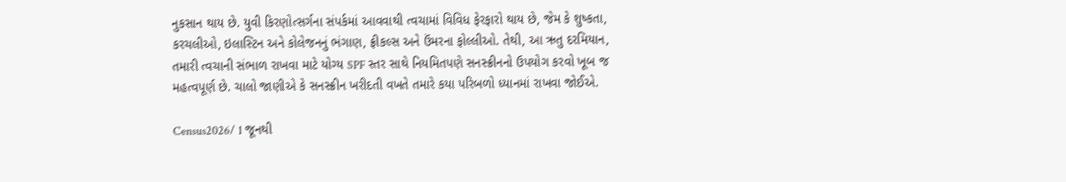નુકસાન થાય છે. યુવી કિરણોત્સર્ગના સંપર્કમાં આવવાથી ત્વચામાં વિવિધ ફેરફારો થાય છે, જેમ કે શુષ્કતા, કરચલીઓ, ઇલાસ્ટિન અને કોલેજનનું ભંગાણ, ફ્રીકલ્સ અને ઉંમરના ફોલ્લીઓ. તેથી, આ ઋતુ દરમિયાન, તમારી ત્વચાની સંભાળ રાખવા માટે યોગ્ય SPF સ્તર સાથે નિયમિતપણે સનસ્ક્રીનનો ઉપયોગ કરવો ખૂબ જ મહત્વપૂર્ણ છે. ચાલો જાણીએ કે સનસ્ક્રીન ખરીદતી વખતે તમારે કયા પરિબળો ધ્યાનમાં રાખવા જોઈએ.

Census2026/ 1 જૂનથી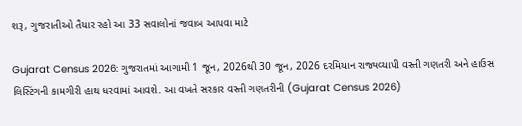શરૂ, ગુજરાતીઓ તૈયાર રહો આ 33 સવાલોનાં જવાબ આપવા માટે

Gujarat Census 2026: ગુજરાતમાં આગામી 1 જૂન, 2026થી 30 જૂન, 2026 દરમિયાન રાજ્યવ્યાપી વસ્તી ગણતરી અને હાઉસ લિસ્ટિંગની કામગીરી હાથ ધરવામાં આવશે. આ વખતે સરકાર વસ્તી ગણતરીની (Gujarat Census 2026)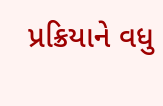પ્રક્રિયાને વધુ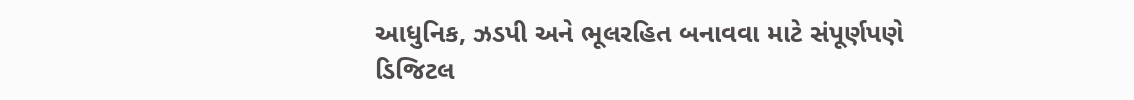આધુનિક, ઝડપી અને ભૂલરહિત બનાવવા માટે સંપૂર્ણપણે ડિજિટલ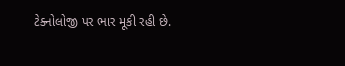ટેક્નોલોજી પર ભાર મૂકી રહી છે.